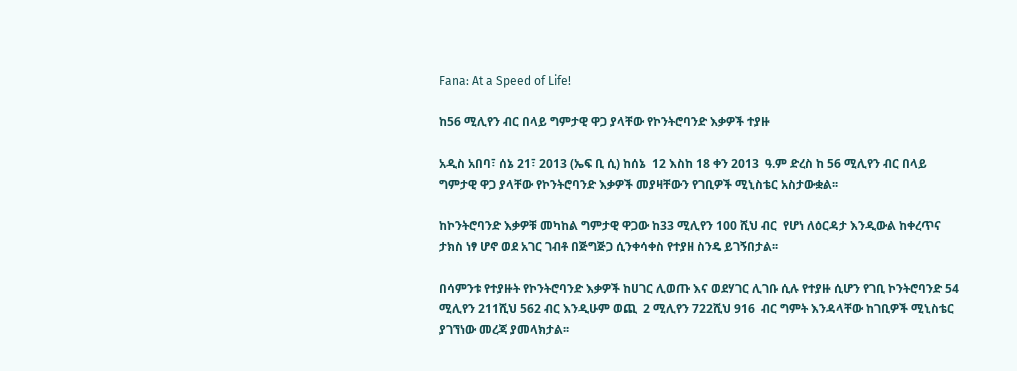Fana: At a Speed of Life!

ከ56 ሚሊየን ብር በላይ ግምታዊ ዋጋ ያላቸው የኮንትሮባንድ እቃዎች ተያዙ

አዲስ አበባ፣ ሰኔ 21፣ 2013 (ኤፍ ቢ ሲ) ከሰኔ  12 እስከ 18 ቀን 2013  ዓ.ም ድረስ ከ 56 ሚሊየን ብር በላይ ግምታዊ ዋጋ ያላቸው የኮንትሮባንድ እቃዎች መያዛቸውን የገቢዎች ሚኒስቴር አስታውቋል፡፡

ከኮንትሮባንድ እቃዎቹ መካከል ግምታዊ ዋጋው ከ33 ሚሊየን 100 ሺህ ብር  የሆነ ለዕርዳታ እንዲውል ከቀረጥና ታክስ ነፃ ሆኖ ወደ አገር ገብቶ በጅግጅጋ ሲንቀሳቀስ የተያዘ ስንዴ ይገኝበታል፡፡

በሳምንቱ የተያዙት የኮንትሮባንድ እቃዎች ከሀገር ሊወጡ እና ወደሃገር ሊገቡ ሲሉ የተያዙ ሲሆን የገቢ ኮንትሮባንድ 54 ሚሊየን 211ሺህ 562 ብር እንዲሁም ወጪ  2 ሚሊየን 722ሺህ 916  ብር ግምት እንዳላቸው ከገቢዎች ሚኒስቴር ያገኘነው መረጃ ያመላክታል፡፡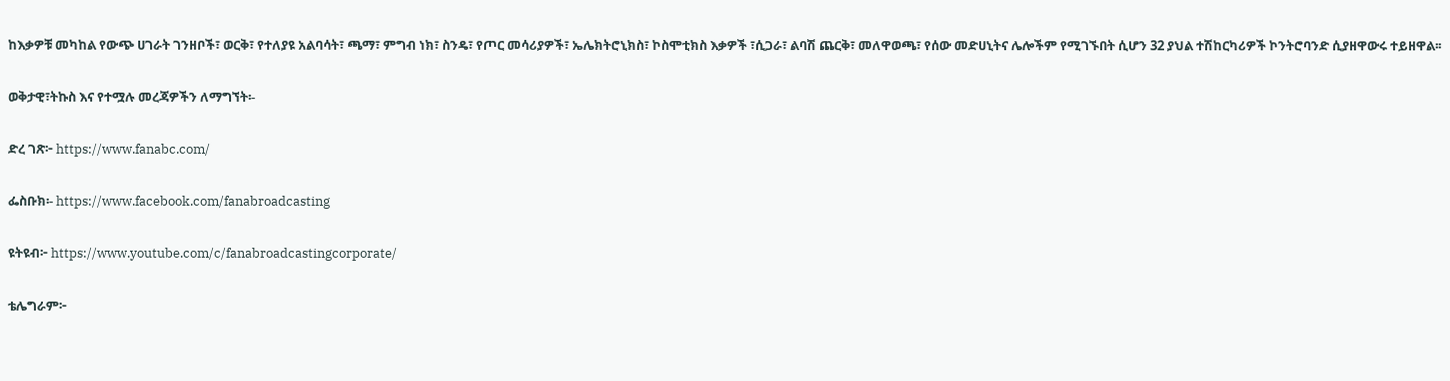ከእቃዎቹ መካከል የውጭ ሀገራት ገንዘቦች፣ ወርቅ፣ የተለያዩ አልባሳት፣ ጫማ፣ ምግብ ነክ፣ ስንዴ፣ የጦር መሳሪያዎች፣ ኤሌክትሮኒክስ፣ ኮስሞቲክስ እቃዎች ፣ሲጋራ፣ ልባሽ ጨርቅ፣ መለዋወጫ፣ የሰው መድሀኒትና ሌሎችም የሚገኙበት ሲሆን 32 ያህል ተሽከርካሪዎች ኮንትሮባንድ ሲያዘዋውሩ ተይዘዋል፡፡

ወቅታዊ፣ትኩስ እና የተሟሉ መረጃዎችን ለማግኘት፡-

ድረ ገጽ፦ https://www.fanabc.com/

ፌስቡክ፡- https://www.facebook.com/fanabroadcasting

ዩትዩብ፦ https://www.youtube.com/c/fanabroadcastingcorporate/

ቴሌግራም፦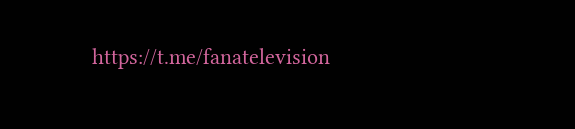https://t.me/fanatelevision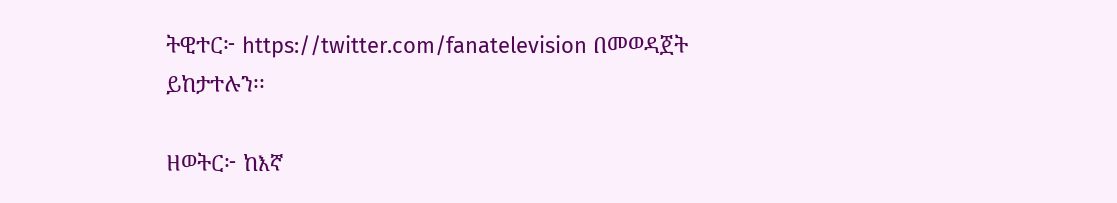ትዊተር፦ https://twitter.com/fanatelevision በመወዳጀት ይከታተሉን፡፡

ዘወትር፦ ከእኛ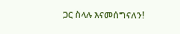ጋር ስላሉ እናመሰግናለን!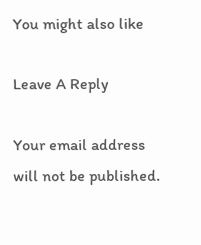You might also like

Leave A Reply

Your email address will not be published.